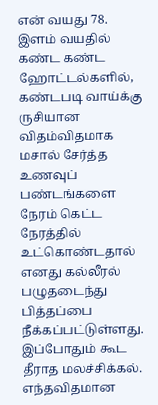என் வயது 78. இளம் வயதில் கண்ட கண்ட ஹோட்டல்களில், கண்டபடி வாய்க்கு ருசியான விதம்விதமாக மசால் சேர்த்த உணவுப் பண்டங்களை நேரம் கெட்ட நேரத்தில் உட்கொண்டதால் எனது கல்லீரல் பழுதடைந்து பித்தப்பை நீக்கப்பட்டுள்ளது. இப்போதும் கூட தீராத மலச்சிக்கல். எந்தவிதமான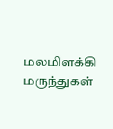மலமிளக்கி மருந்துகள்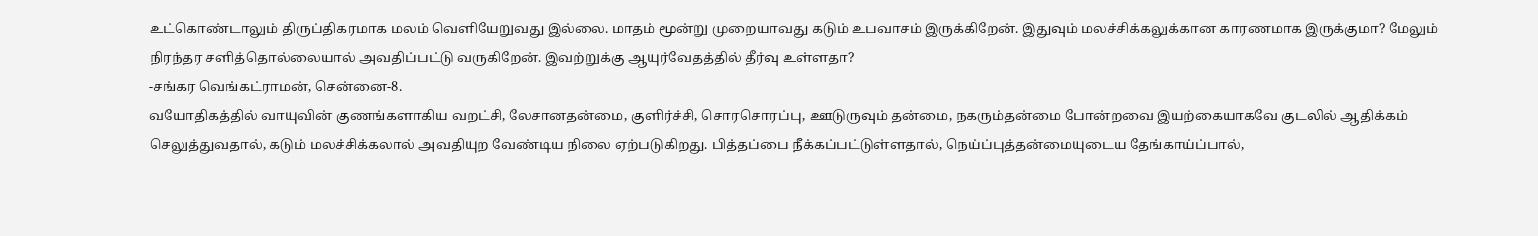உட்கொண்டாலும் திருப்திகரமாக மலம் வெளியேறுவது இல்லை. மாதம் மூன்று முறையாவது கடும் உபவாசம் இருக்கிறேன். இதுவும் மலச்சிக்கலுக்கான காரணமாக இருக்குமா? மேலும் நிரந்தர சளித்தொல்லையால் அவதிப்பட்டு வருகிறேன். இவற்றுக்கு ஆயுர்வேதத்தில் தீர்வு உள்ளதா?
-சங்கர வெங்கட்ராமன், சென்னை-8.
வயோதிகத்தில் வாயுவின் குணங்களாகிய வறட்சி, லேசானதன்மை, குளிர்ச்சி, சொரசொரப்பு, ஊடுருவும் தன்மை, நகரும்தன்மை போன்றவை இயற்கையாகவே குடலில் ஆதிக்கம் செலுத்துவதால், கடும் மலச்சிக்கலால் அவதியுற வேண்டிய நிலை ஏற்படுகிறது. பித்தப்பை நீக்கப்பட்டுள்ளதால், நெய்ப்புத்தன்மையுடைய தேங்காய்ப்பால்,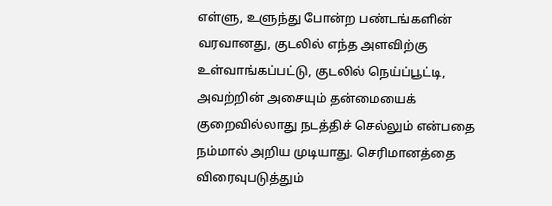எள்ளு, உளுந்து போன்ற பண்டங்களின் வரவானது, குடலில் எந்த அளவிற்கு உள்வாங்கப்பட்டு, குடலில் நெய்ப்பூட்டி, அவற்றின் அசையும் தன்மையைக் குறைவில்லாது நடத்திச் செல்லும் என்பதை நம்மால் அறிய முடியாது. செரிமானத்தை விரைவுபடுத்தும்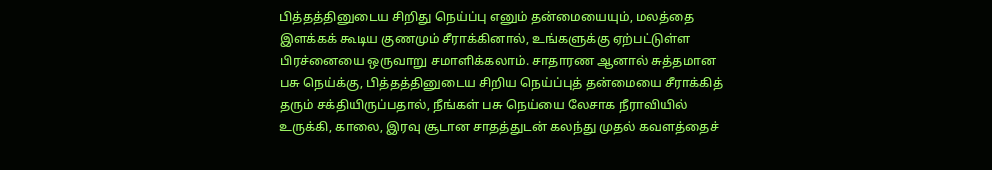பித்தத்தினுடைய சிறிது நெய்ப்பு எனும் தன்மையையும், மலத்தை இளக்கக் கூடிய குணமும் சீராக்கினால், உங்களுக்கு ஏற்பட்டுள்ள பிரச்னையை ஒருவாறு சமாளிக்கலாம். சாதாரண ஆனால் சுத்தமான பசு நெய்க்கு, பித்தத்தினுடைய சிறிய நெய்ப்புத் தன்மையை சீராக்கித் தரும் சக்தியிருப்பதால், நீங்கள் பசு நெய்யை லேசாக நீராவியில் உருக்கி, காலை, இரவு சூடான சாதத்துடன் கலந்து முதல் கவளத்தைச்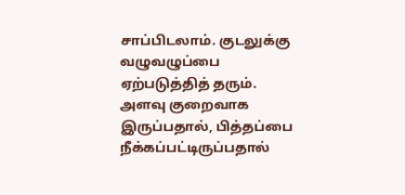சாப்பிடலாம். குடலுக்கு வழுவழுப்பை ஏற்படுத்தித் தரும். அளவு குறைவாக இருப்பதால், பித்தப்பை நீக்கப்பட்டிருப்பதால்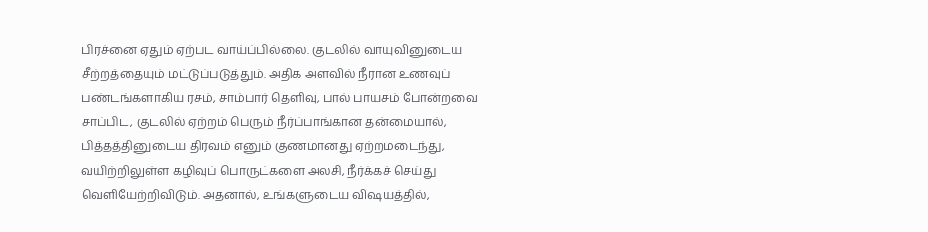பிரச்னை ஏதும் ஏற்பட வாய்ப்பில்லை. குடலில் வாயுவினுடைய சீற்றத்தையும் மட்டுப்படுத்தும். அதிக அளவில் நீரான உணவுப் பண்டங்களாகிய ரசம், சாம்பார் தெளிவு, பால் பாயசம் போன்றவை சாப்பிட, குடலில் ஏற்றம் பெரும் நீர்ப்பாங்கான தன்மையால், பித்தத்தினுடைய திரவம் எனும் குணமானது ஏற்றமடைந்து, வயிற்றிலுள்ள கழிவுப் பொருட்களை அலசி, நீர்க்கச் செய்து வெளியேற்றிவிடும். அதனால், உங்களுடைய விஷயத்தில்,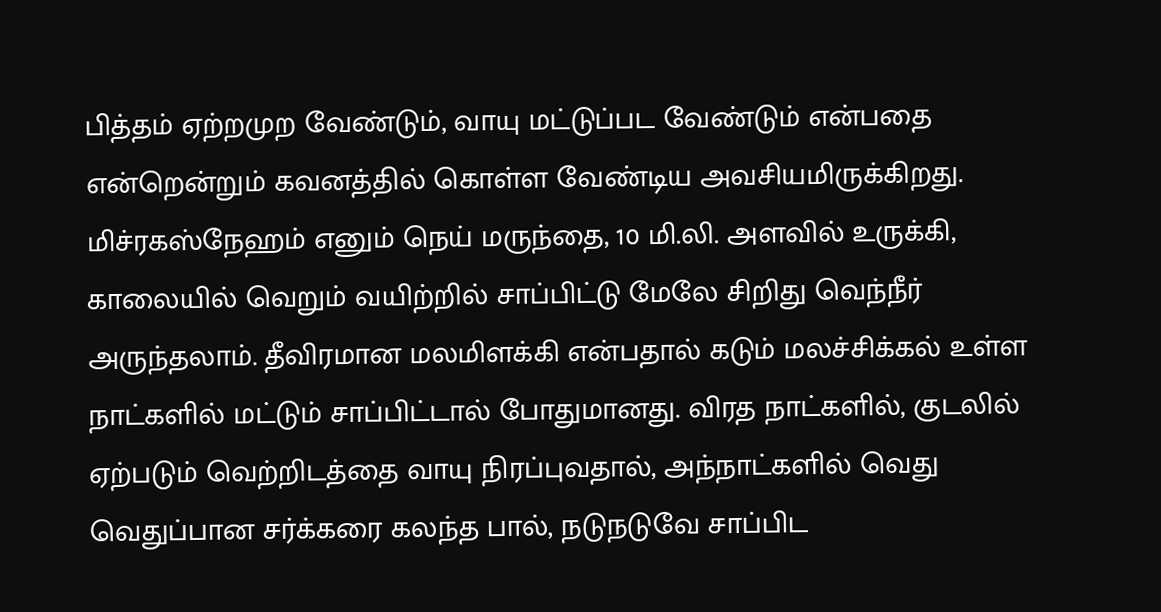பித்தம் ஏற்றமுற வேண்டும், வாயு மட்டுப்பட வேண்டும் என்பதை என்றென்றும் கவனத்தில் கொள்ள வேண்டிய அவசியமிருக்கிறது.
மிச்ரகஸ்நேஹம் எனும் நெய் மருந்தை, 10 மி.லி. அளவில் உருக்கி, காலையில் வெறும் வயிற்றில் சாப்பிட்டு மேலே சிறிது வெந்நீர் அருந்தலாம். தீவிரமான மலமிளக்கி என்பதால் கடும் மலச்சிக்கல் உள்ள நாட்களில் மட்டும் சாப்பிட்டால் போதுமானது. விரத நாட்களில், குடலில் ஏற்படும் வெற்றிடத்தை வாயு நிரப்புவதால், அந்நாட்களில் வெது வெதுப்பான சர்க்கரை கலந்த பால், நடுநடுவே சாப்பிட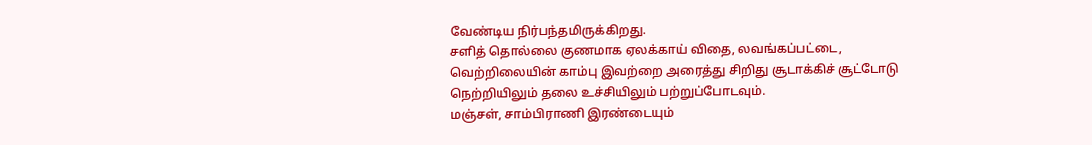வேண்டிய நிர்பந்தமிருக்கிறது.
சளித் தொல்லை குணமாக ஏலக்காய் விதை, லவங்கப்பட்டை, வெற்றிலையின் காம்பு இவற்றை அரைத்து சிறிது சூடாக்கிச் சூட்டோடு நெற்றியிலும் தலை உச்சியிலும் பற்றுப்போடவும்.
மஞ்சள், சாம்பிராணி இரண்டையும்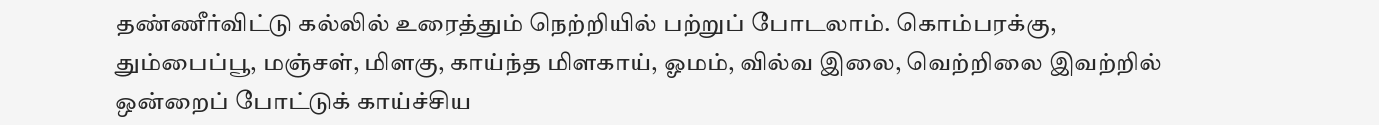தண்ணீர்விட்டு கல்லில் உரைத்தும் நெற்றியில் பற்றுப் போடலாம். கொம்பரக்கு, தும்பைப்பூ, மஞ்சள், மிளகு, காய்ந்த மிளகாய், ஓமம், வில்வ இலை, வெற்றிலை இவற்றில் ஒன்றைப் போட்டுக் காய்ச்சிய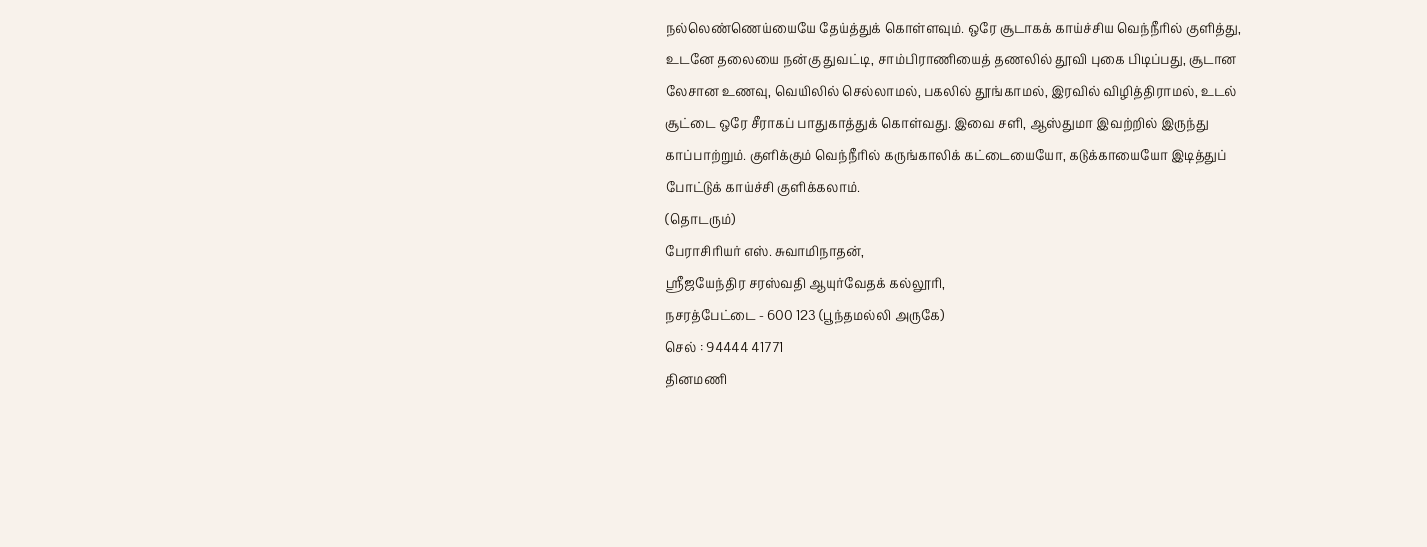நல்லெண்ணெய்யையே தேய்த்துக் கொள்ளவும். ஒரே சூடாகக் காய்ச்சிய வெந்நீரில் குளித்து, உடனே தலையை நன்கு துவட்டி, சாம்பிராணியைத் தணலில் தூவி புகை பிடிப்பது, சூடான லேசான உணவு, வெயிலில் செல்லாமல், பகலில் தூங்காமல், இரவில் விழித்திராமல், உடல் சூட்டை ஒரே சீராகப் பாதுகாத்துக் கொள்வது. இவை சளி, ஆஸ்துமா இவற்றில் இருந்து காப்பாற்றும். குளிக்கும் வெந்நீரில் கருங்காலிக் கட்டையையோ, கடுக்காயையோ இடித்துப் போட்டுக் காய்ச்சி குளிக்கலாம்.
(தொடரும்)
பேராசிரியர் எஸ். சுவாமிநாதன்,
ஸ்ரீஜயேந்திர சரஸ்வதி ஆயுர்வேதக் கல்லூரி,
நசரத்பேட்டை - 600 123 (பூந்தமல்லி அருகே)
செல் : 94444 41771
தினமணி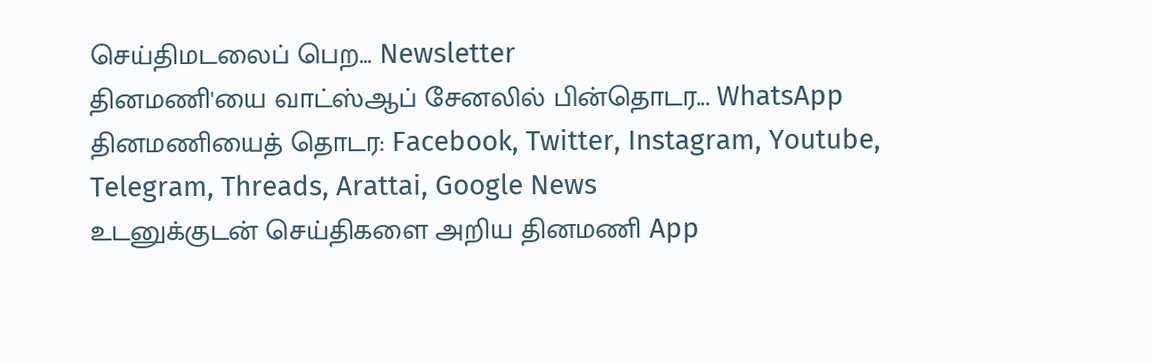செய்திமடலைப் பெற... Newsletter
தினமணி'யை வாட்ஸ்ஆப் சேனலில் பின்தொடர... WhatsApp
தினமணியைத் தொடர: Facebook, Twitter, Instagram, Youtube, Telegram, Threads, Arattai, Google News
உடனுக்குடன் செய்திகளை அறிய தினமணி App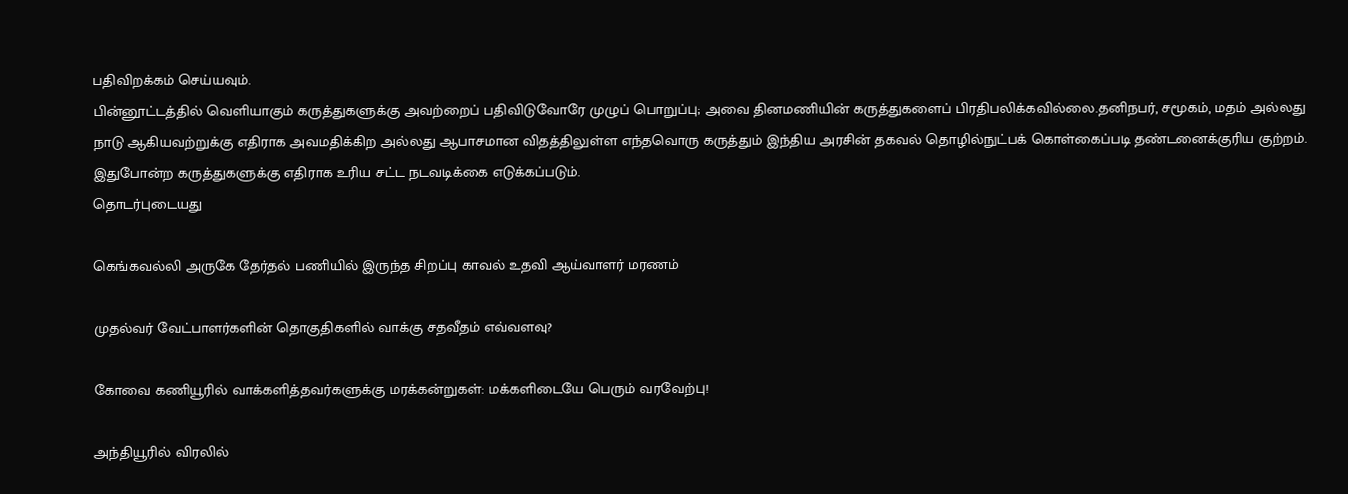பதிவிறக்கம் செய்யவும்.
பின்னூட்டத்தில் வெளியாகும் கருத்துகளுக்கு அவற்றைப் பதிவிடுவோரே முழுப் பொறுப்பு; அவை தினமணியின் கருத்துகளைப் பிரதிபலிக்கவில்லை.தனிநபர், சமூகம், மதம் அல்லது நாடு ஆகியவற்றுக்கு எதிராக அவமதிக்கிற அல்லது ஆபாசமான விதத்திலுள்ள எந்தவொரு கருத்தும் இந்திய அரசின் தகவல் தொழில்நுட்பக் கொள்கைப்படி தண்டனைக்குரிய குற்றம். இதுபோன்ற கருத்துகளுக்கு எதிராக உரிய சட்ட நடவடிக்கை எடுக்கப்படும்.
தொடர்புடையது

கெங்கவல்லி அருகே தேர்தல் பணியில் இருந்த சிறப்பு காவல் உதவி ஆய்வாளர் மரணம்

முதல்வர் வேட்பாளர்களின் தொகுதிகளில் வாக்கு சதவீதம் எவ்வளவு?

கோவை கணியூரில் வாக்களித்தவர்களுக்கு மரக்கன்றுகள்: மக்களிடையே பெரும் வரவேற்பு!

அந்தியூரில் விரலில்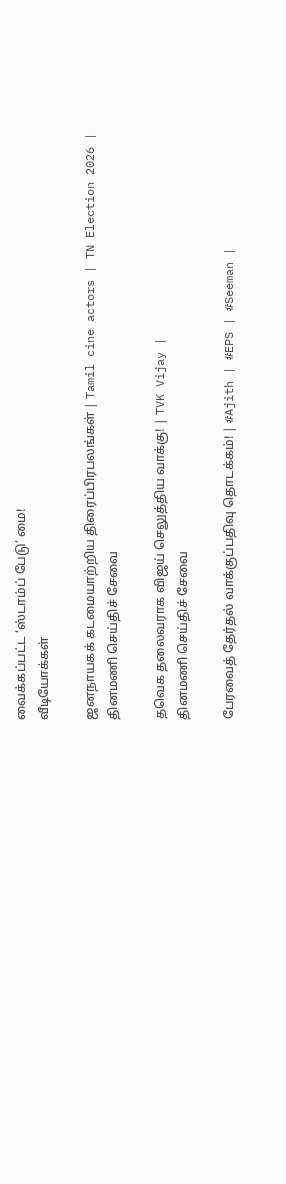வைக்கப்பட்ட ‘ஸ்டாம்ப் பேடு’ மை!
வீடியோக்கள்

ஜனநாயகக் கடமையாற்றிய திரைப்பிரபலங்கள் | Tamil cine actors | TN Election 2026 |
தினமணி செய்திச் சேவை

தவெக தலைவராக விஜய் செலுத்திய வாக்கு! | TVK Vijay |
தினமணி செய்திச் சேவை

பேரவைத் தேர்தல் வாக்குப்பதிவு தொடக்கம்! | #Ajith | #EPS | #Seeman |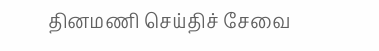தினமணி செய்திச் சேவை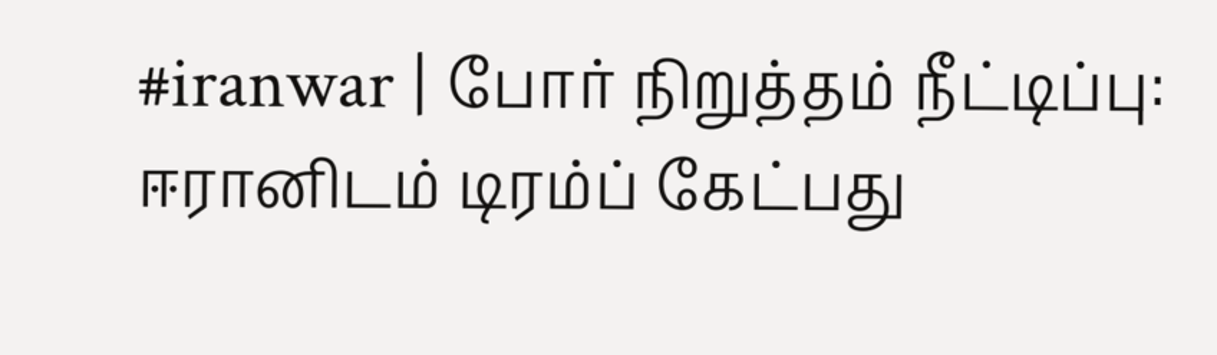#iranwar | போர் நிறுத்தம் நீட்டிப்பு: ஈரானிடம் டிரம்ப் கேட்பது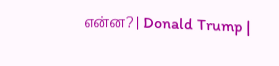என்ன? | Donald Trump |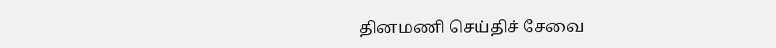தினமணி செய்திச் சேவை